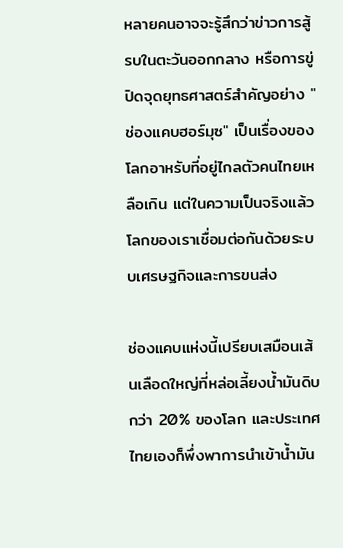หลายคนอาจจะรู้สึกว่าข่าวการสู้รบในตะวันออกกลาง หรือการขู่ปิดจุดยุทธศาสตร์สำคัญอย่าง "ช่องแคบฮอร์มุซ" เป็นเรื่องของโลกอาหรับที่อยู่ไกลตัวคนไทยเหลือเกิน แต่ในความเป็นจริงแล้ว โลกของเราเชื่อมต่อกันด้วยระบบเศรษฐกิจและการขนส่ง

ช่องแคบแห่งนี้เปรียบเสมือนเส้นเลือดใหญ่ที่หล่อเลี้ยงน้ำมันดิบกว่า 20% ของโลก และประเทศไทยเองก็พึ่งพาการนำเข้าน้ำมัน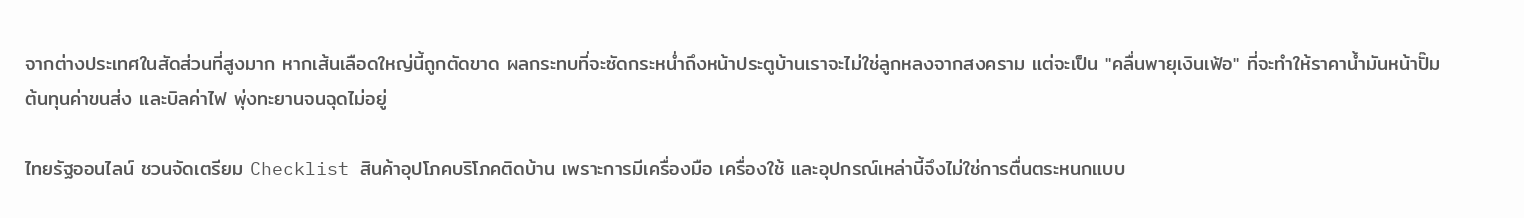จากต่างประเทศในสัดส่วนที่สูงมาก หากเส้นเลือดใหญ่นี้ถูกตัดขาด ผลกระทบที่จะซัดกระหน่ำถึงหน้าประตูบ้านเราจะไม่ใช่ลูกหลงจากสงคราม แต่จะเป็น "คลื่นพายุเงินเฟ้อ" ที่จะทำให้ราคาน้ำมันหน้าปั๊ม ต้นทุนค่าขนส่ง และบิลค่าไฟ พุ่งทะยานจนฉุดไม่อยู่

ไทยรัฐออนไลน์ ชวนจัดเตรียม Checklist สินค้าอุปโภคบริโภคติดบ้าน เพราะการมีเครื่องมือ เครื่องใช้ และอุปกรณ์เหล่านี้จึงไม่ใช่การตื่นตระหนกแบบ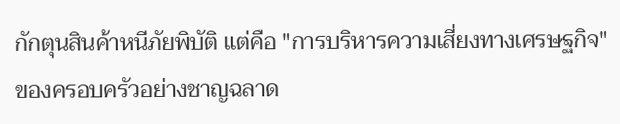กักตุนสินค้าหนีภัยพิบัติ แต่คือ "การบริหารความเสี่ยงทางเศรษฐกิจ" ของครอบครัวอย่างชาญฉลาด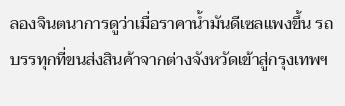ลองจินตนาการดูว่าเมื่อราคาน้ำมันดีเซลแพงขึ้น รถบรรทุกที่ขนส่งสินค้าจากต่างจังหวัดเข้าสู่กรุงเทพฯ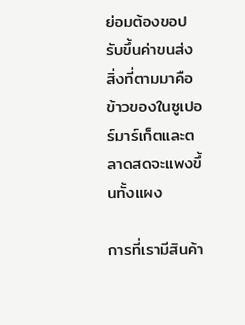ย่อมต้องขอปรับขึ้นค่าขนส่ง สิ่งที่ตามมาคือข้าวของในซูเปอร์มาร์เก็ตและตลาดสดจะแพงขึ้นทั้งแผง

การที่เรามีสินค้า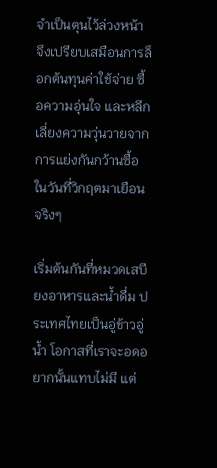จำเป็นตุนไว้ล่วงหน้า จึงเปรียบเสมือนการล็อกต้นทุนค่าใช้จ่าย ซื้อความอุ่นใจ และหลีกเลี่ยงความวุ่นวายจากการแย่งกันกว้านซื้อในวันที่วิกฤตมาเยือนจริงๆ

เริ่มต้นกันที่หมวดเสบียงอาหารและน้ำดื่ม ประเทศไทยเป็นอู่ข้าวอู่น้ำ โอกาสที่เราจะอดอยากนั้นแทบไม่มี แต่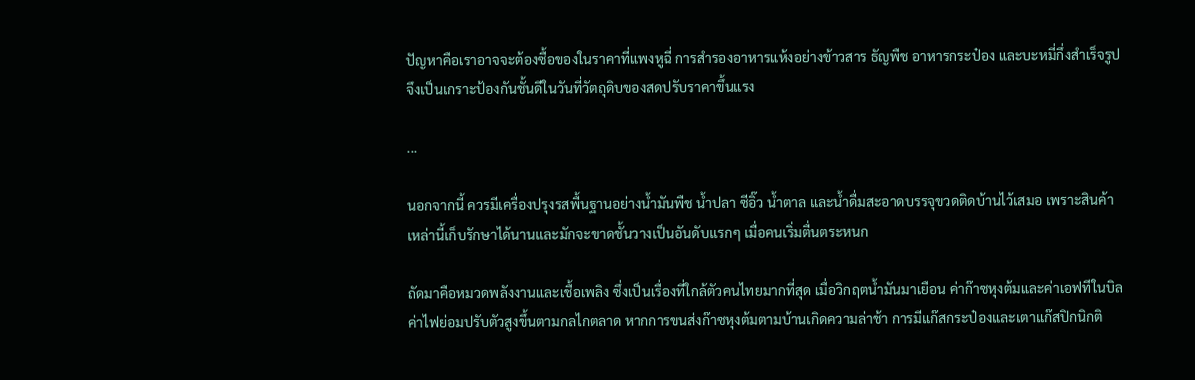ปัญหาคือเราอาจจะต้องซื้อของในราคาที่แพงหูฉี่ การสำรองอาหารแห้งอย่างข้าวสาร ธัญพืช อาหารกระป๋อง และบะหมี่กึ่งสำเร็จรูป จึงเป็นเกราะป้องกันชั้นดีในวันที่วัตถุดิบของสดปรับราคาขึ้นแรง

...

นอกจากนี้ ควรมีเครื่องปรุงรสพื้นฐานอย่างน้ำมันพืช น้ำปลา ซีอิ๊ว น้ำตาล และน้ำดื่มสะอาดบรรจุขวดติดบ้านไว้เสมอ เพราะสินค้าเหล่านี้เก็บรักษาได้นานและมักจะขาดชั้นวางเป็นอันดับแรกๆ เมื่อคนเริ่มตื่นตระหนก

ถัดมาคือหมวดพลังงานและเชื้อเพลิง ซึ่งเป็นเรื่องที่ใกล้ตัวคนไทยมากที่สุด เมื่อวิกฤตน้ำมันมาเยือน ค่าก๊าซหุงต้มและค่าเอฟทีในบิลค่าไฟย่อมปรับตัวสูงขึ้นตามกลไกตลาด หากการขนส่งก๊าซหุงต้มตามบ้านเกิดความล่าช้า การมีแก๊สกระป๋องและเตาแก๊สปิกนิกติ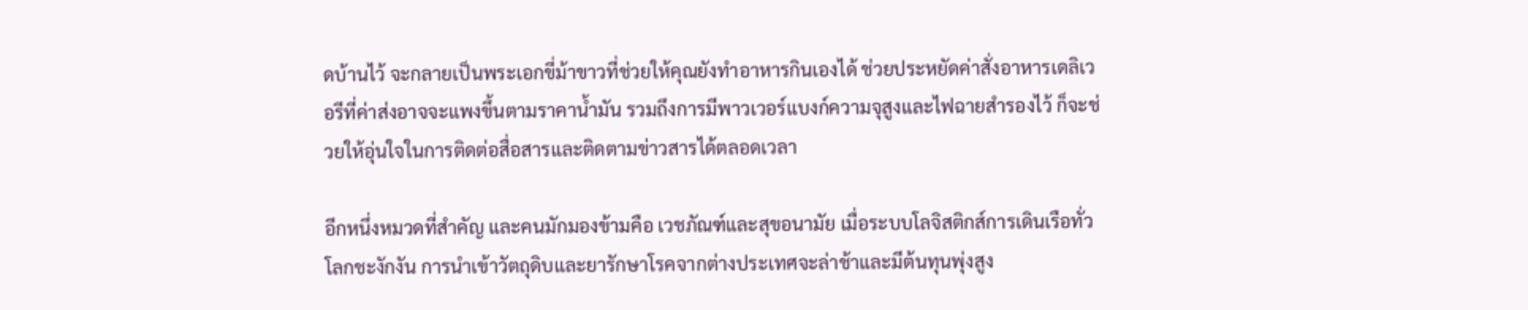ดบ้านไว้ จะกลายเป็นพระเอกขี่ม้าขาวที่ช่วยให้คุณยังทำอาหารกินเองได้ ช่วยประหยัดค่าสั่งอาหารเดลิเวอรีที่ค่าส่งอาจจะแพงขึ้นตามราคาน้ำมัน รวมถึงการมีพาวเวอร์แบงก์ความจุสูงและไฟฉายสำรองไว้ ก็จะช่วยให้อุ่นใจในการติดต่อสื่อสารและติดตามข่าวสารได้ตลอดเวลา

อีกหนึ่งหมวดที่สำคัญ และคนมักมองข้ามคือ เวชภัณฑ์และสุขอนามัย เมื่อระบบโลจิสติกส์การเดินเรือทั่วโลกชะงักงัน การนำเข้าวัตถุดิบและยารักษาโรคจากต่างประเทศจะล่าช้าและมีต้นทุนพุ่งสูง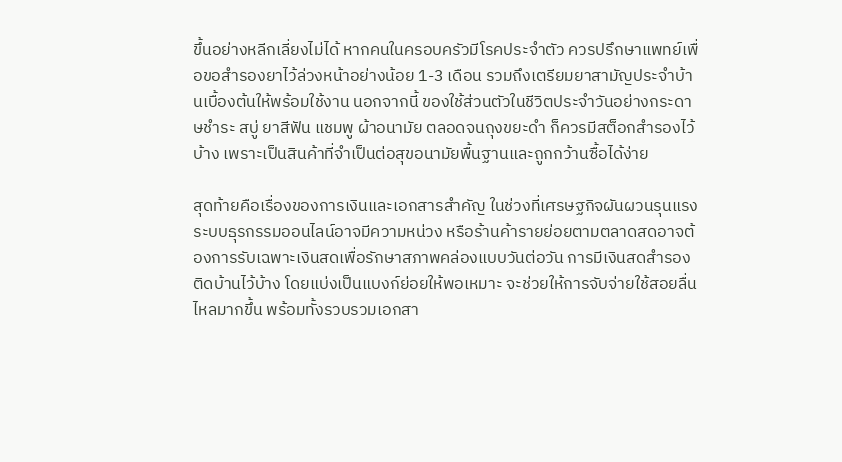ขึ้นอย่างหลีกเลี่ยงไม่ได้ หากคนในครอบครัวมีโรคประจำตัว ควรปรึกษาแพทย์เพื่อขอสำรองยาไว้ล่วงหน้าอย่างน้อย 1-3 เดือน รวมถึงเตรียมยาสามัญประจำบ้านเบื้องต้นให้พร้อมใช้งาน นอกจากนี้ ของใช้ส่วนตัวในชีวิตประจำวันอย่างกระดาษชำระ สบู่ ยาสีฟัน แชมพู ผ้าอนามัย ตลอดจนถุงขยะดำ ก็ควรมีสต็อกสำรองไว้บ้าง เพราะเป็นสินค้าที่จำเป็นต่อสุขอนามัยพื้นฐานและถูกกว้านซื้อได้ง่าย

สุดท้ายคือเรื่องของการเงินและเอกสารสำคัญ ในช่วงที่เศรษฐกิจผันผวนรุนแรง ระบบธุรกรรมออนไลน์อาจมีความหน่วง หรือร้านค้ารายย่อยตามตลาดสดอาจต้องการรับเฉพาะเงินสดเพื่อรักษาสภาพคล่องแบบวันต่อวัน การมีเงินสดสำรองติดบ้านไว้บ้าง โดยแบ่งเป็นแบงก์ย่อยให้พอเหมาะ จะช่วยให้การจับจ่ายใช้สอยลื่นไหลมากขึ้น พร้อมทั้งรวบรวมเอกสา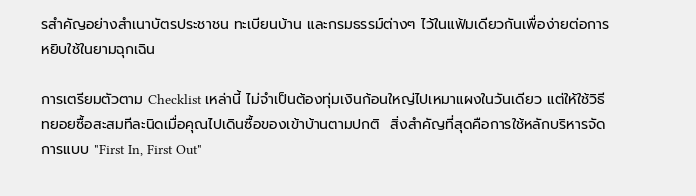รสำคัญอย่างสำเนาบัตรประชาชน ทะเบียนบ้าน และกรมธรรม์ต่างๆ ไว้ในแฟ้มเดียวกันเพื่อง่ายต่อการหยิบใช้ในยามฉุกเฉิน

การเตรียมตัวตาม Checklist เหล่านี้ ไม่จำเป็นต้องทุ่มเงินก้อนใหญ่ไปเหมาแผงในวันเดียว แต่ให้ใช้วิธีทยอยซื้อสะสมทีละนิดเมื่อคุณไปเดินซื้อของเข้าบ้านตามปกติ  สิ่งสำคัญที่สุดคือการใช้หลักบริหารจัดการแบบ "First In, First Out"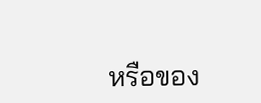หรือของ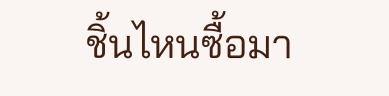ชิ้นไหนซื้อมา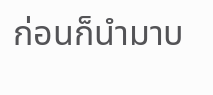ก่อนก็นำมาบ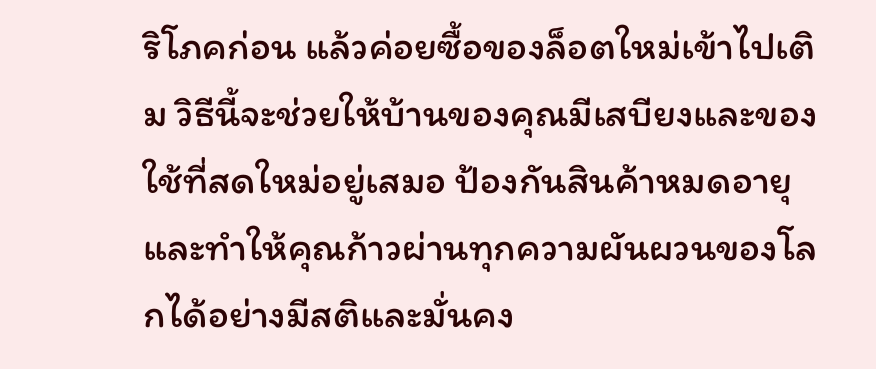ริโภคก่อน แล้วค่อยซื้อของล็อตใหม่เข้าไปเติม วิธีนี้จะช่วยให้บ้านของคุณมีเสบียงและของใช้ที่สดใหม่อยู่เสมอ ป้องกันสินค้าหมดอายุ และทำให้คุณก้าวผ่านทุกความผันผวนของโลกได้อย่างมีสติและมั่นคง